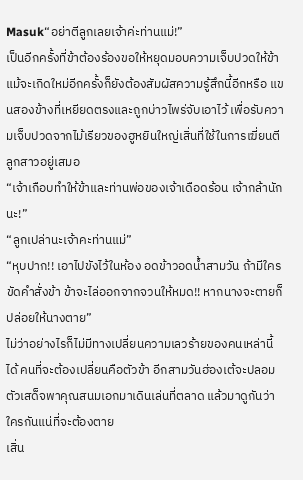Masuk“อย่าตีลูกเลยเจ้าค่ะท่านแม่!”
เป็นอีกครั้งที่ข้าต้องร้องขอให้หยุดมอบความเจ็บปวดให้ข้า แม้จะเกิดใหม่อีกครั้งก็ยังต้องสัมผัสความรู้สึกนี้อีกหรือ แขนสองข้างที่เหยียดตรงและถูกบ่าวไพร่จับเอาไว้ เพื่อรับความเจ็บปวดจากไม้เรียวของฮูหยินใหญ่เสิ่นที่ใช้ในการเฆี่ยนตีลูกสาวอยู่เสมอ
“เจ้าเกือบทำให้ข้าและท่านพ่อของเจ้าเดือดร้อน เจ้ากล้านักนะ!”
“ลูกเปล่านะเจ้าคะท่านแม่”
“หุบปาก!! เอาไปขังไว้ในห้อง อดข้าวอดน้ำสามวัน ถ้ามีใครขัดคำสั่งข้า ข้าจะไล่ออกจากจวนให้หมด!! หากนางจะตายก็ปล่อยให้นางตาย”
ไม่ว่าอย่างไรก็ไม่มีทางเปลี่ยนความเลวร้ายของคนเหล่านี้ได้ คนที่จะต้องเปลี่ยนคือตัวข้า อีกสามวันฮ่องเต้จะปลอมตัวเสด็จพาคุณสนมเอกมาเดินเล่นที่ตลาด แล้วมาดูกันว่าใครกันแน่ที่จะต้องตาย
เสิ่น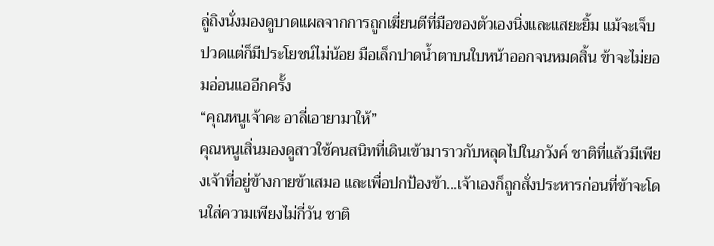ลู่ถิงนั่งมองดูบาดแผลจากการถูกเฆี่ยนตีที่มือของตัวเองนิ่งและแสยะยิ้ม แม้จะเจ็บปวดแต่ก็มีประโยชน์ไม่น้อย มือเล็กปาดน้ำตาบนใบหน้าออกจนหมดสิ้น ข้าจะไม่ยอมอ่อนแออีกครั้ง
“คุณหนูเจ้าคะ อาลี่เอายามาให้”
คุณหนูเสิ่นมองดูสาวใช้คนสนิทที่เดินเข้ามาราวกับหลุดไปในภวังค์ ชาติที่แล้วมีเพียงเจ้าที่อยู่ข้างกายข้าเสมอ และเพื่อปกป้องข้า...เจ้าเองก็ถูกสั่งประหารก่อนที่ข้าจะโดนใส่ความเพียงไม่กี่วัน ชาติ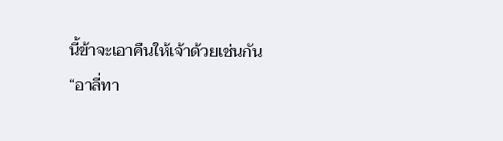นี้ข้าจะเอาคืนให้เจ้าด้วยเช่นกัน
“อาลี่ทา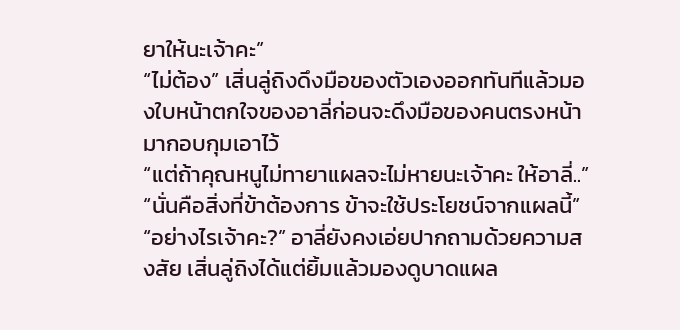ยาให้นะเจ้าคะ”
“ไม่ต้อง” เสิ่นลู่ถิงดึงมือของตัวเองออกทันทีแล้วมองใบหน้าตกใจของอาลี่ก่อนจะดึงมือของคนตรงหน้ามากอบกุมเอาไว้
“แต่ถ้าคุณหนูไม่ทายาแผลจะไม่หายนะเจ้าคะ ให้อาลี่..”
“นั่นคือสิ่งที่ข้าต้องการ ข้าจะใช้ประโยชน์จากแผลนี้”
“อย่างไรเจ้าคะ?” อาลี่ยังคงเอ่ยปากถามด้วยความสงสัย เสิ่นลู่ถิงได้แต่ยิ้มแล้วมองดูบาดแผล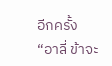อีกครั้ง
“อาลี่ ข้าจะ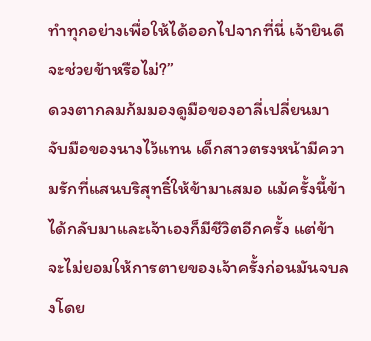ทำทุกอย่างเพื่อให้ได้ออกไปจากที่นี่ เจ้ายินดีจะช่วยข้าหรือไม่?”
ดวงตากลมก้มมองดูมือของอาลี่เปลี่ยนมาจับมือของนางไว้แทน เด็กสาวตรงหน้ามีความรักที่แสนบริสุทธิ์ให้ข้ามาเสมอ แม้ครั้งนี้ข้าได้กลับมาและเจ้าเองก็มีชีวิตอีกครั้ง แต่ข้าจะไม่ยอมให้การตายของเจ้าครั้งก่อนมันจบลงโดย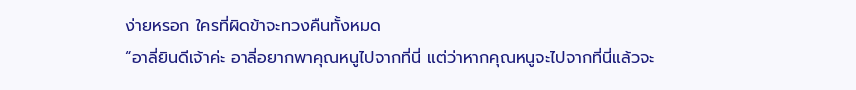ง่ายหรอก ใครที่ผิดข้าจะทวงคืนทั้งหมด
“อาลี่ยินดีเจ้าค่ะ อาลี่อยากพาคุณหนูไปจากที่นี่ แต่ว่าหากคุณหนูจะไปจากที่นี่แล้วจะ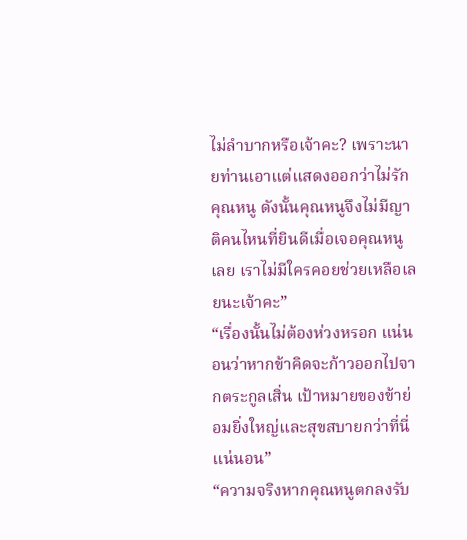ไม่ลำบากหรือเจ้าคะ? เพราะนายท่านเอาแต่แสดงออกว่าไม่รักคุณหนู ดังนั้นคุณหนูจึงไม่มีญาติคนไหนที่ยินดีเมื่อเจอคุณหนูเลย เราไม่มีใครคอยช่วยเหลือเลยนะเจ้าคะ”
“เรื่องนั้นไม่ต้องห่วงหรอก แน่นอนว่าหากข้าคิดจะก้าวออกไปจากตระกูลเสิ่น เป้าหมายของข้าย่อมยิ่งใหญ่และสุขสบายกว่าที่นี่แน่นอน”
“ความจริงหากคุณหนูตกลงรับ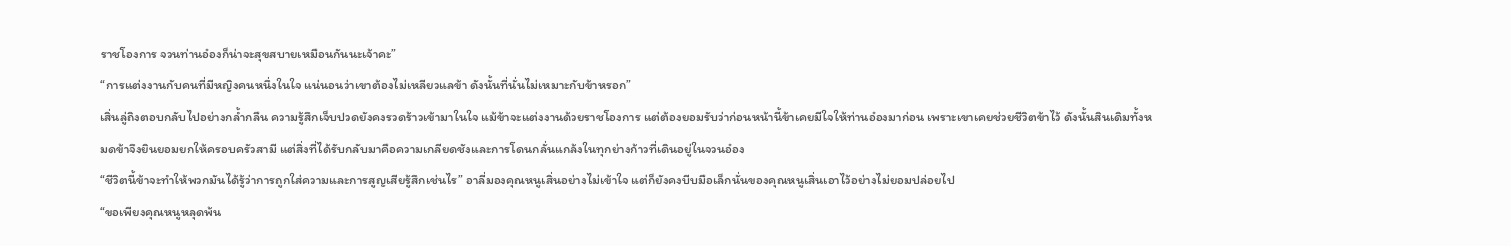ราชโองการ จวนท่านอ๋องก็น่าจะสุขสบายเหมือนกันนะเจ้าคะ”
“การแต่งงานกับคนที่มีหญิงคนหนึ่งในใจ แน่นอนว่าเขาต้องไม่เหลียวแลข้า ดังนั้นที่นั่นไม่เหมาะกับข้าหรอก”
เสิ่นลู่ถิงตอบกลับไปอย่างกล้ำกลืน ความรู้สึกเจ็บปวดยังคงรวดร้าวเข้ามาในใจ แม้ข้าจะแต่งงานด้วยราชโองการ แต่ต้องยอมรับว่าก่อนหน้านี้ข้าเคยมีใจให้ท่านอ๋องมาก่อน เพราะเขาเคยช่วยชีวิตข้าไว้ ดังนั้นสินเดิมทั้งหมดข้าจึงยินยอมยกให้ครอบครัวสามี แต่สิ่งที่ได้รับกลับมาคือความเกลียดชังและการโดนกลั่นแกล้งในทุกย่างก้าวที่เดินอยู่ในจวนอ๋อง
“ชีวิตนี้ข้าจะทำให้พวกมันได้รู้ว่าการถูกใส่ความและการสูญเสียรู้สึกเช่นไร” อาลี่มองคุณหนูเสิ่นอย่างไม่เข้าใจ แต่ก็ยังคงบีบมือเล็กนั่นของคุณหนูเสิ่นเอาไว้อย่างไม่ยอมปล่อยไป
“ขอเพียงคุณหนูหลุดพ้น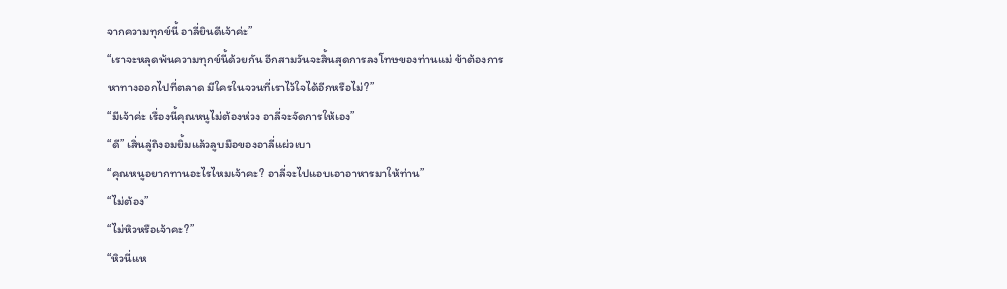จากความทุกข์นี้ อาลี่ยินดีเจ้าค่ะ”
“เราจะหลุดพ้นความทุกข์นี้ด้วยกัน อีกสามวันจะสิ้นสุดการลงโทษของท่านแม่ ข้าต้องการหาทางออกไปที่ตลาด มีใครในจวนที่เราไว้ใจได้อีกหรือไม่?”
“มีเจ้าค่ะ เรื่องนี้คุณหนูไม่ต้องห่วง อาลี่จะจัดการให้เอง”
“ดี” เสิ่นลู่ถิงอมยิ้มแล้วลูบมือของอาลี่แผ่วเบา
“คุณหนูอยากทานอะไรไหมเจ้าคะ? อาลี่จะไปแอบเอาอาหารมาให้ท่าน”
“ไม่ต้อง”
“ไม่หิวหรือเจ้าคะ?”
“หิวนี่แห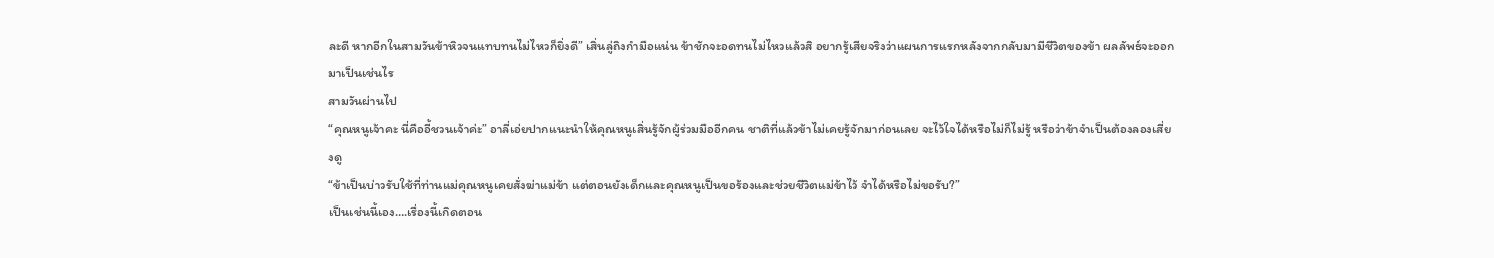ละดี หากอีกในสามวันข้าหิวจนแทบทนไม่ไหวก็ยิ่งดี” เสิ่นลู่ถิงกำมือแน่น ข้าชักจะอดทนไม่ไหวแล้วสิ อยากรู้เสียจริงว่าแผนการแรกหลังจากกลับมามีชีวิตของข้า ผลลัพธ์จะออกมาเป็นเช่นไร
สามวันผ่านไป
“คุณหนูเจ้าคะ นี่คืออี้ชวนเจ้าค่ะ” อาลี่เอ่ยปากแนะนำให้คุณหนูเสิ่นรู้จักผู้ร่วมมืออีกคน ชาติที่แล้วข้าไม่เคยรู้จักมาก่อนเลย จะไว้ใจได้หรือไม่ก็ไม่รู้ หรือว่าข้าจำเป็นต้องลองเสี่ยงดู
“ข้าเป็นบ่าวรับใช้ที่ท่านแม่คุณหนูเคยสั่งฆ่าแม่ข้า แต่ตอนยังเด็กและคุณหนูเป็นขอร้องและช่วยชีวิตแม่ข้าไว้ จำได้หรือไม่ขอรับ?”
เป็นเช่นนี้เอง….เรื่องนี้เกิดตอน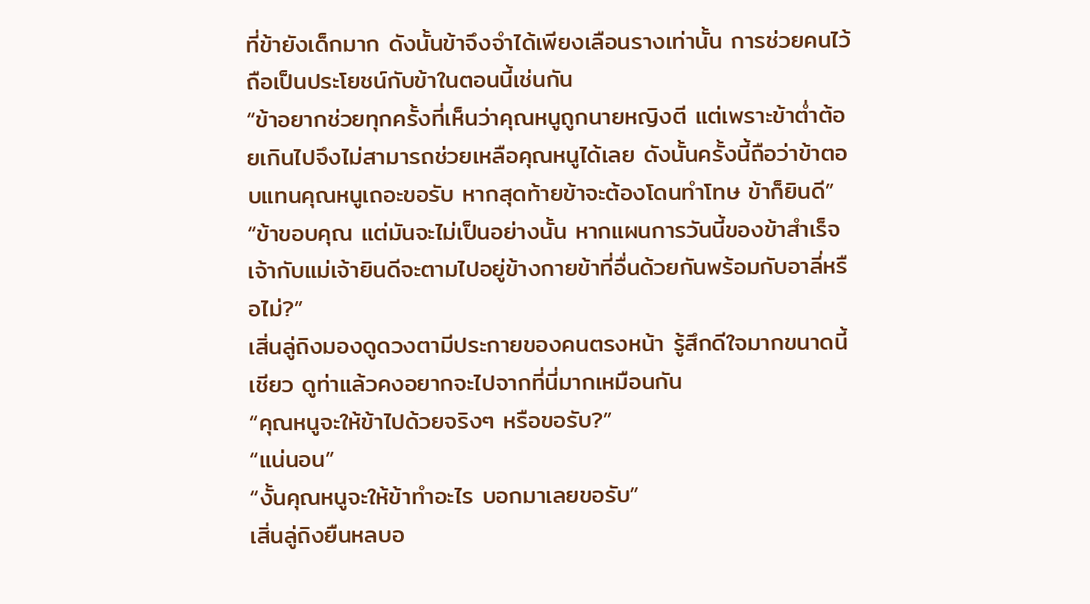ที่ข้ายังเด็กมาก ดังนั้นข้าจึงจำได้เพียงเลือนรางเท่านั้น การช่วยคนไว้ถือเป็นประโยชน์กับข้าในตอนนี้เช่นกัน
“ข้าอยากช่วยทุกครั้งที่เห็นว่าคุณหนูถูกนายหญิงตี แต่เพราะข้าต่ำต้อยเกินไปจึงไม่สามารถช่วยเหลือคุณหนูได้เลย ดังนั้นครั้งนี้ถือว่าข้าตอบแทนคุณหนูเถอะขอรับ หากสุดท้ายข้าจะต้องโดนทำโทษ ข้าก็ยินดี”
“ข้าขอบคุณ แต่มันจะไม่เป็นอย่างนั้น หากแผนการวันนี้ของข้าสำเร็จ เจ้ากับแม่เจ้ายินดีจะตามไปอยู่ข้างกายข้าที่อื่นด้วยกันพร้อมกับอาลี่หรือไม่?”
เสิ่นลู่ถิงมองดูดวงตามีประกายของคนตรงหน้า รู้สึกดีใจมากขนาดนี้เชียว ดูท่าแล้วคงอยากจะไปจากที่นี่มากเหมือนกัน
“คุณหนูจะให้ข้าไปด้วยจริงๆ หรือขอรับ?”
“แน่นอน”
“งั้นคุณหนูจะให้ข้าทำอะไร บอกมาเลยขอรับ”
เสิ่นลู่ถิงยืนหลบอ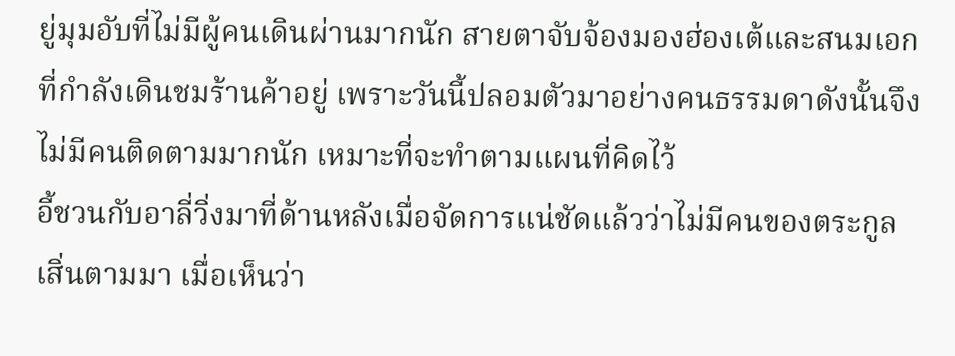ยู่มุมอับที่ไม่มีผู้คนเดินผ่านมากนัก สายตาจับจ้องมองฮ่องเต้และสนมเอกที่กำลังเดินชมร้านค้าอยู่ เพราะวันนี้ปลอมตัวมาอย่างคนธรรมดาดังนั้นจึงไม่มีคนติดตามมากนัก เหมาะที่จะทำตามแผนที่คิดไว้
อี้ชวนกับอาลี่วิ่งมาที่ด้านหลังเมื่อจัดการแน่ชัดแล้วว่าไม่มีคนของตระกูลเสิ่นตามมา เมื่อเห็นว่า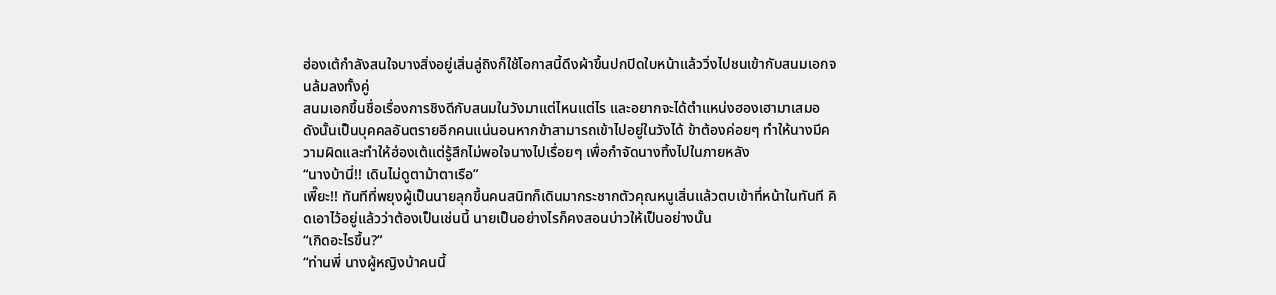ฮ่องเต้กำลังสนใจบางสิ่งอยู่เสิ่นลู่ถิงก็ใช้โอกาสนี้ดึงผ้าขึ้นปกปิดใบหน้าแล้ววิ่งไปชนเข้ากับสนมเอกจนล้มลงทั้งคู่
สนมเอกขึ้นชื่อเรื่องการชิงดีกับสนมในวังมาแต่ไหนแต่ไร และอยากจะได้ตำแหน่งฮองเฮามาเสมอ ดังนั้นเป็นบุคคลอันตรายอีกคนแน่นอนหากข้าสามารถเข้าไปอยู่ในวังได้ ข้าต้องค่อยๆ ทำให้นางมีความผิดและทำให้ฮ่องเต้แต่รู้สึกไม่พอใจนางไปเรื่อยๆ เพื่อกำจัดนางทิ้งไปในภายหลัง
“นางบ้านี่!! เดินไม่ดูตาม้าตาเรือ”
เพี๊ยะ!! ทันทีที่พยุงผู้เป็นนายลุกขึ้นคนสนิทก็เดินมากระชากตัวคุณหนูเสิ่นแล้วตบเข้าที่หน้าในทันที คิดเอาไว้อยู่แล้วว่าต้องเป็นเช่นนี้ นายเป็นอย่างไรก็คงสอนบ่าวให้เป็นอย่างนั้น
“เกิดอะไรขึ้น?”
“ท่านพี่ นางผู้หญิงบ้าคนนี้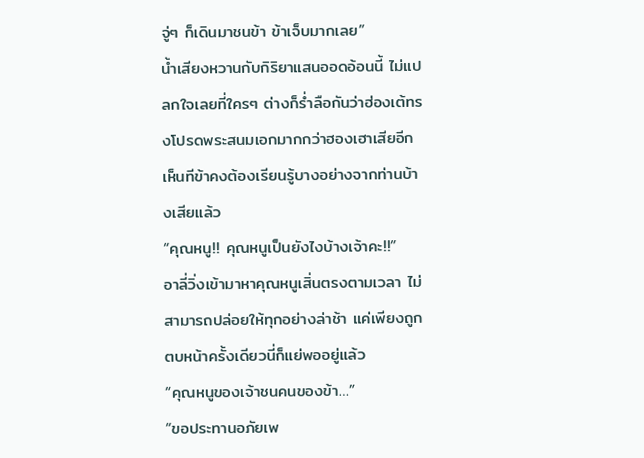จู่ๆ ก็เดินมาชนข้า ข้าเจ็บมากเลย”
น้ำเสียงหวานกับกิริยาแสนออดอ้อนนี้ ไม่แปลกใจเลยที่ใครๆ ต่างก็ร่ำลือกันว่าฮ่องเต้ทรงโปรดพระสนมเอกมากกว่าฮองเฮาเสียอีก เห็นทีข้าคงต้องเรียนรู้บางอย่างจากท่านบ้างเสียแล้ว
“คุณหนู!! คุณหนูเป็นยังไงบ้างเจ้าคะ!!”
อาลี่วิ่งเข้ามาหาคุณหนูเสิ่นตรงตามเวลา ไม่สามารถปล่อยให้ทุกอย่างล่าช้า แค่เพียงถูกตบหน้าครั้งเดียวนี่ก็แย่พออยู่แล้ว
“คุณหนูของเจ้าชนคนของข้า…”
“ขอประทานอภัยเพ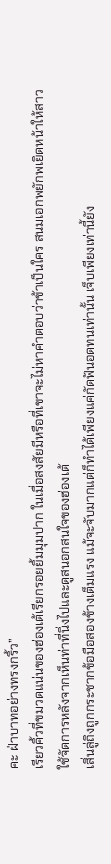คะ ฝ่าบาทอย่างทรงกริ้ว”
เรียวคิ้วที่ขมวดแน่นของฮ่องเต้เรียกรอยยิ้มมุมปาก ในเมื่อสงสัยมีหรือที่เขาจะไม่หาคำตอบว่าข้าเป็นใคร สนมเอกพยักพเยิดหน้าให้สาวใช้จัดการหลังจากเห็นท่าที่นิ่งไปและดูสนอกสนใจของฮ่องเต้
เสิ่นลู่ถิงถูกกระชากข้อมือสองข้างเต็มแรง แม้จะจับมากแต่ก็ทำได้เพียงแค่กัดฟันอดทนเท่านั้น เจ็บเพียงเท่านี้ยัง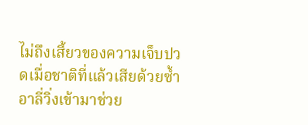ไม่ถึงเสี้ยวของความเจ็บปวดเมื่อชาติที่แล้วเสียด้วยซ้ำ
อาลี่วิ่งเข้ามาช่วย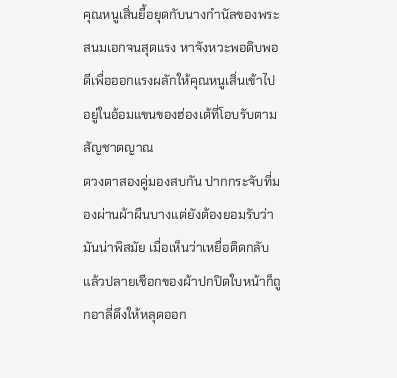คุณหนูเสิ่นยื้อยุดกับนางกำนัลของพระสนมเอกจนสุดแรง หาจังหวะพอดิบพอดีเพื่อออกแรงผลักให้คุณหนูเสิ่นเข้าไปอยู่ในอ้อมแขนของฮ่องเต้ที่โอบรับตามสัญชาตญาณ
ดวงตาสองคู่มองสบกัน ปากกระจับที่มองผ่านผ้าผืนบางแต่ยังต้องยอมรับว่ามันน่าพิสมัย เมื่อเห็นว่าเหยื่อติดกลับแล้วปลายเชือกของผ้าปกปิดใบหน้าก็ถูกอาลี่ดึงให้หลุดออก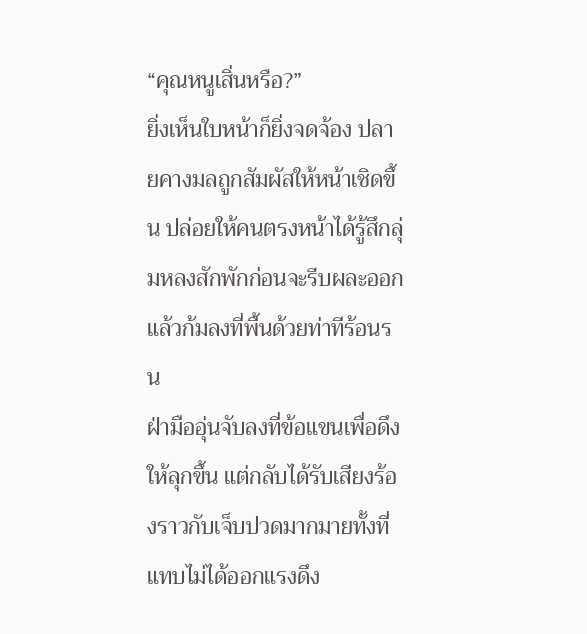“คุณหนูเสิ่นหรือ?”
ยิ่งเห็นใบหน้าก็ยิ่งจดจ้อง ปลายคางมลถูกสัมผัสให้หน้าเชิดขึ้น ปล่อยให้คนตรงหน้าได้รู้สึกลุ่มหลงสักพักก่อนจะรีบผละออกแล้วก้มลงที่พื้นด้วยท่าทีร้อนรน
ฝ่ามืออุ่นจับลงที่ข้อแขนเพื่อดึงให้ลุกขึ้น แต่กลับได้รับเสียงร้องราวกับเจ็บปวดมากมายทั้งที่แทบไม่ได้ออกแรงดึง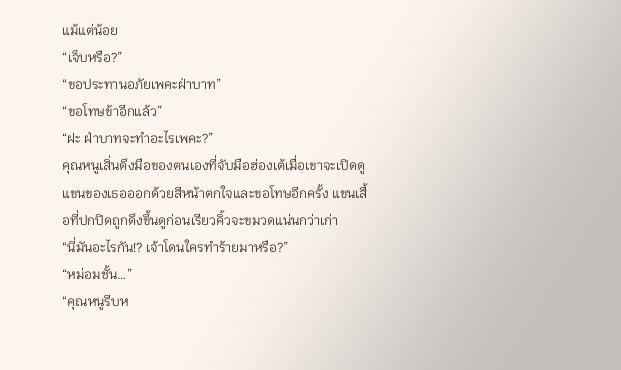แม้แต่น้อย
“เจ็บหรือ?”
“ขอประทานอภัยเพคะฝ่าบาท”
“ขอโทษข้าอีกแล้ว”
“ฝะ ฝ่าบาทจะทำอะไรเพคะ?”
คุณหนูเสิ่นดึงมือของตนเองที่จับมือฮ่องเต้เมื่อเขาจะเปิดดูแขนของเธอออกด้วยสีหน้าตกใจและขอโทษอีกครั้ง แขนเสื้อที่ปกปิดถูกดึงขึ้นดูก่อนเรียวคิ้วจะขมวดแน่นกว่าเก่า
“นี่มันอะไรกัน!? เจ้าโดนใครทำร้ายมาหรือ?”
“หม่อมชั้น…”
“คุณหนูรีบห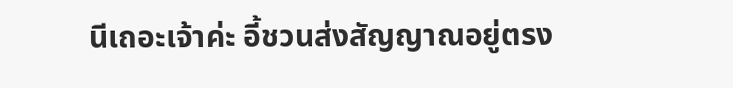นีเถอะเจ้าค่ะ อี้ชวนส่งสัญญาณอยู่ตรง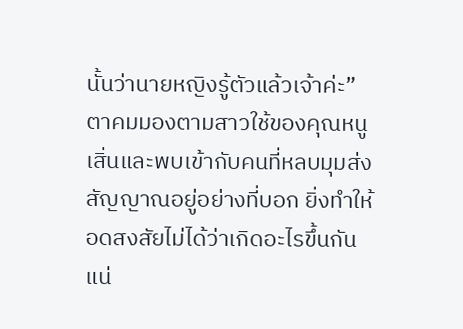นั้นว่านายหญิงรู้ตัวแล้วเจ้าค่ะ”
ตาคมมองตามสาวใช้ของคุณหนูเสิ่นและพบเข้ากับคนที่หลบมุมส่งสัญญาณอยู่อย่างที่บอก ยิ่งทำให้อดสงสัยไม่ได้ว่าเกิดอะไรขึ้นกันแน่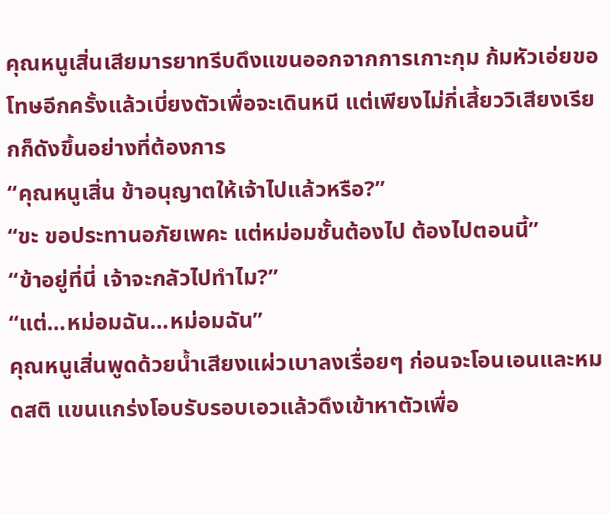คุณหนูเสิ่นเสียมารยาทรีบดึงแขนออกจากการเกาะกุม ก้มหัวเอ่ยขอโทษอีกครั้งแล้วเบี่ยงตัวเพื่อจะเดินหนี แต่เพียงไม่กี่เสี้ยววิเสียงเรียกก็ดังขึ้นอย่างที่ต้องการ
“คุณหนูเสิ่น ข้าอนุญาตให้เจ้าไปแล้วหรือ?”
“ขะ ขอประทานอภัยเพคะ แต่หม่อมชั้นต้องไป ต้องไปตอนนี้”
“ข้าอยู่ที่นี่ เจ้าจะกลัวไปทำไม?”
“แต่…หม่อมฉัน…หม่อมฉัน”
คุณหนูเสิ่นพูดด้วยน้ำเสียงแผ่วเบาลงเรื่อยๆ ก่อนจะโอนเอนและหมดสติ แขนแกร่งโอบรับรอบเอวแล้วดึงเข้าหาตัวเพื่อ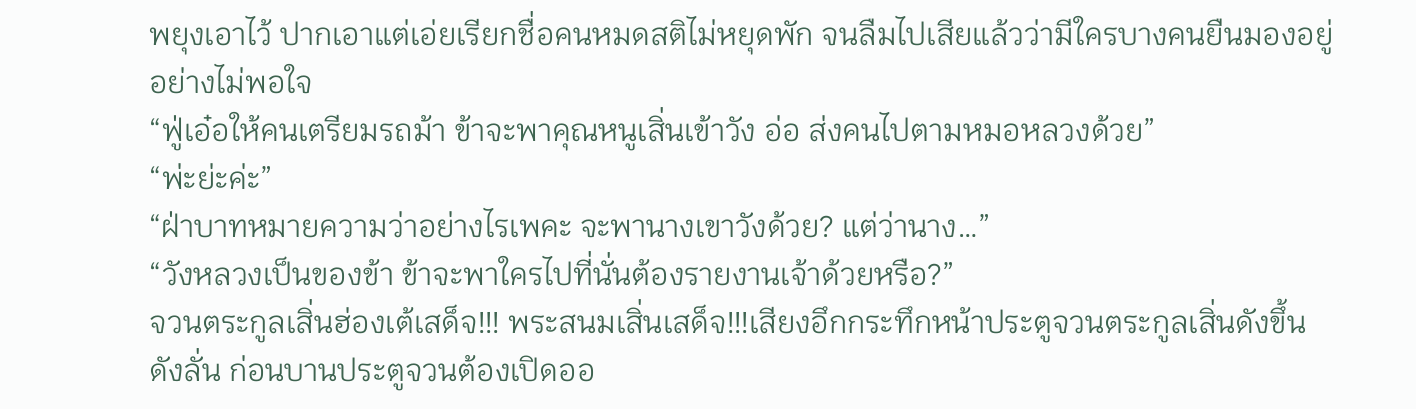พยุงเอาไว้ ปากเอาแต่เอ่ยเรียกชื่อคนหมดสติไม่หยุดพัก จนลืมไปเสียแล้วว่ามีใครบางคนยืนมองอยู่อย่างไม่พอใจ
“ฟู่เอ๋อให้คนเตรียมรถม้า ข้าจะพาคุณหนูเสิ่นเข้าวัง อ่อ ส่งคนไปตามหมอหลวงด้วย”
“พ่ะย่ะค่ะ”
“ฝ่าบาทหมายความว่าอย่างไรเพคะ จะพานางเขาวังด้วย? แต่ว่านาง…”
“วังหลวงเป็นของข้า ข้าจะพาใครไปที่นั่นต้องรายงานเจ้าด้วยหรือ?”
จวนตระกูลเสิ่นฮ่องเต้เสด็จ!!! พระสนมเสิ่นเสด็จ!!!เสียงอึกกระทึกหน้าประตูจวนตระกูลเสิ่นดังขึ้นดังลั่น ก่อนบานประตูจวนต้องเปิดออ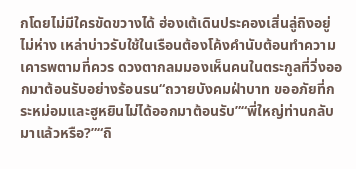กโดยไม่มีใครขัดขวางได้ ฮ่องเต้เดินประคองเสิ่นลู่ถิงอยู่ไม่ห่าง เหล่าบ่าวรับใช้ในเรือนต้องโค้งคำนับต้อนทำความเคารพตามที่ควร ดวงตากลมมองเห็นคนในตระกูลที่วิ่งออกมาต้อนรับอย่างร้อนรน“ถวายบังคมฝ่าบาท ขออภัยที่กระหม่อมและฮูหยินไม่ได้ออกมาต้อนรับ”“พี่ใหญ่ท่านกลับมาแล้วหรือ?”“ถิ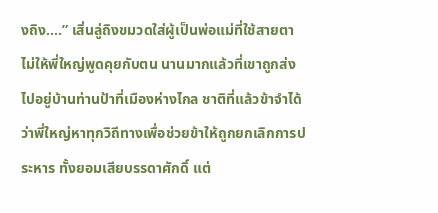งถิง….” เสิ่นลู่ถิงขมวดใส่ผู้เป็นพ่อแม่ที่ใช้สายตาไม่ให้พี่ใหญ่พูดคุยกับตน นานมากแล้วที่เขาถูกส่งไปอยู่บ้านท่านป้าที่เมืองห่างไกล ชาติที่แล้วข้าจำได้ว่าพี่ใหญ่หาทุกวิถีทางเพื่อช่วยข้าให้ถูกยกเลิกการประหาร ทั้งยอมเสียบรรดาศักดิ์ แต่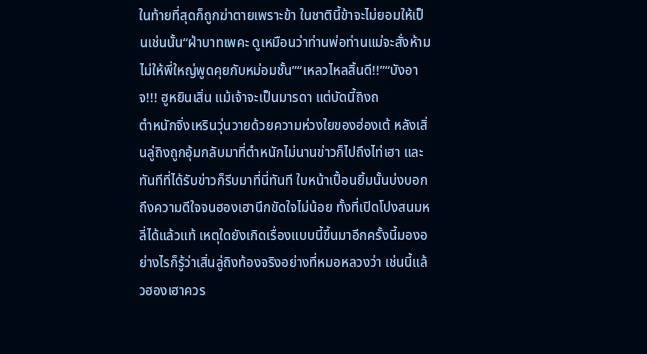ในท้ายที่สุดก็ถูกฆ่าตายเพราะข้า ในชาตินี้ข้าจะไม่ยอมให้เป็นเช่นนั้น“ฝ่าบาทเพคะ ดูเหมือนว่าท่านพ่อท่านแม่จะสั่งห้ามไม่ให้พี่ใหญ่พูดคุยกับหม่อมชั้น”“เหลวไหลสิ้นดี!!”“บังอาจ!!! ฮูหยินเสิ่น แม้เจ้าจะเป็นมารดา แต่บัดนี้ถิงถ
ตำหนักจิ่งเหรินวุ่นวายด้วยความห่วงใยของฮ่องเต้ หลังเสิ่นลู่ถิงถูกอุ้มกลับมาที่ตำหนักไม่นานข่าวก็ไปถึงไท่เฮา และทันทีที่ได้รับข่าวก็รีบมาที่นี่ทันที ใบหน้าเปื้อนยิ้มนั้นบ่งบอกถึงความดีใจจนฮองเฮานึกขัดใจไม่น้อย ทั้งที่เปิดโปงสนมหลี่ได้แล้วแท้ เหตุใดยังเกิดเรื่องแบบนี้ขึ้นมาอีกครั้งนี้มองอย่างไรก็รู้ว่าเสิ่นลู่ถิงท้องจริงอย่างที่หมอหลวงว่า เช่นนี้แล้วฮองเฮาควร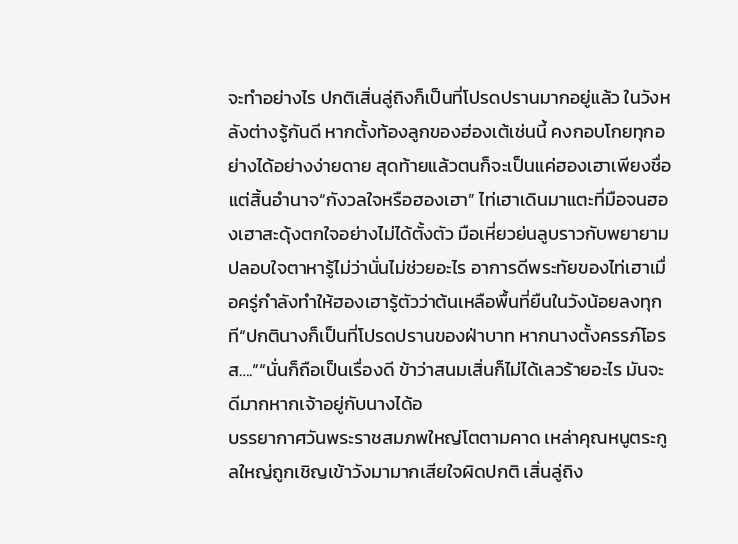จะทำอย่างไร ปกติเสิ่นลู่ถิงก็เป็นที่โปรดปรานมากอยู่แล้ว ในวังหลังต่างรู้กันดี หากตั้งท้องลูกของฮ่องเต้เช่นนี้ คงกอบโกยทุกอย่างได้อย่างง่ายดาย สุดท้ายแล้วตนก็จะเป็นแค่ฮองเฮาเพียงชื่อ แต่สิ้นอำนาจ“กังวลใจหรือฮองเฮา” ไท่เฮาเดินมาแตะที่มือจนฮองเฮาสะดุ้งตกใจอย่างไม่ได้ตั้งตัว มือเหี่ยวย่นลูบราวกับพยายามปลอบใจตาหารู้ไม่ว่านั่นไม่ช่วยอะไร อาการดีพระทัยของไท่เฮาเมื่อครู่กำลังทำให้ฮองเฮารู้ตัวว่าต้นเหลือพื้นที่ยืนในวังน้อยลงทุกที“ปกตินางก็เป็นที่โปรดปรานของฝ่าบาท หากนางตั้งครรภ์โอรส….”“นั่นก็ถือเป็นเรื่องดี ข้าว่าสนมเสิ่นก็ไม่ได้เลวร้ายอะไร มันจะดีมากหากเจ้าอยู่กับนางได้อ
บรรยากาศวันพระราชสมภพใหญ่โตตามคาด เหล่าคุณหนูตระกูลใหญ่ถูกเชิญเข้าวังมามากเสียใจผิดปกติ เสิ่นลู่ถิง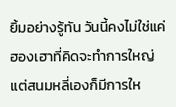ยิ้มอย่างรู้ทัน วันนี้คงไม่ใช่แค่ฮองเฮาที่คิดจะทำการใหญ่ แต่สนมหลี่เองก็มีการให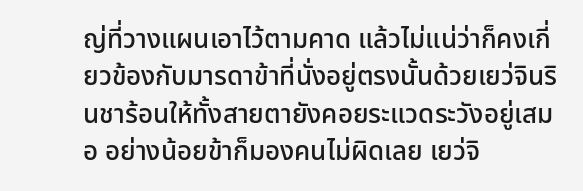ญ่ที่วางแผนเอาไว้ตามคาด แล้วไม่แน่ว่าก็คงเกี่ยวข้องกับมารดาข้าที่นั่งอยู่ตรงนั้นด้วยเยว่จินรินชาร้อนให้ทั้งสายตายังคอยระแวดระวังอยู่เสมอ อย่างน้อยข้าก็มองคนไม่ผิดเลย เยว่จิ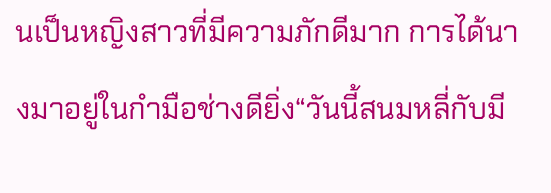นเป็นหญิงสาวที่มีความภักดีมาก การได้นางมาอยู่ในกำมือช่างดียิ่ง“วันนี้สนมหลี่กับมี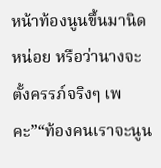หน้าท้องนูนขึ้นมานิดหน่อย หรือว่านางจะตั้งครรภ์จริงๆ เพคะ”“ท้องคนเราจะนูน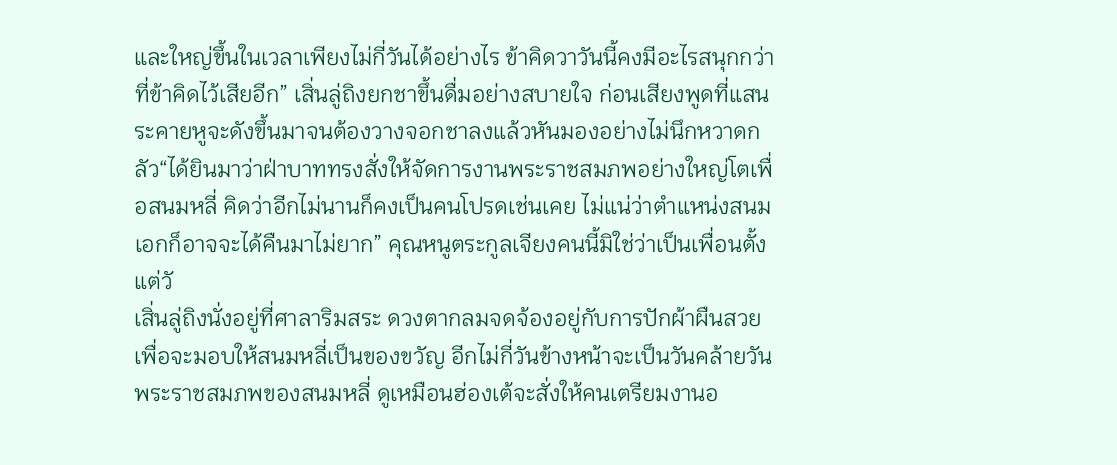และใหญ่ขึ้นในเวลาเพียงไม่กี่วันได้อย่างไร ข้าคิดวาวันนี้คงมีอะไรสนุกกว่าที่ข้าคิดไว้เสียอีก” เสิ่นลู่ถิงยกชาขึ้นดื่มอย่างสบายใจ ก่อนเสียงพูดที่แสนระคายหูจะดังขึ้นมาจนต้องวางจอกชาลงแล้วหันมองอย่างไม่นึกหวาดกลัว“ได้ยินมาว่าฝ่าบาททรงสั่งให้จัดการงานพระราชสมภพอย่างใหญ่โตเพื่อสนมหลี่ คิดว่าอีกไม่นานก็คงเป็นคนโปรดเช่นเคย ไม่แน่ว่าตำแหน่งสนมเอกก็อาจจะได้คืนมาไม่ยาก” คุณหนูตระกูลเจียงคนนี้มิใช่ว่าเป็นเพื่อนตั้งแต่วั
เสิ่นลู่ถิงนั่งอยู่ที่ศาลาริมสระ ดวงตากลมจดจ้องอยู่กับการปักผ้าผืนสวยเพื่อจะมอบให้สนมหลี่เป็นของขวัญ อีกไม่กี่วันข้างหน้าจะเป็นวันคล้ายวันพระราชสมภพของสนมหลี่ ดูเหมือนฮ่องเต้จะสั่งให้คนเตรียมงานอ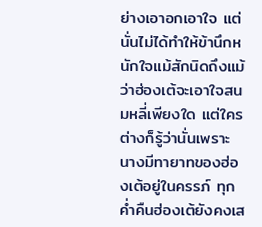ย่างเอาอกเอาใจ แต่นั่นไม่ได้ทำให้ข้านึกหนักใจแม้สักนิดถึงแม้ว่าฮ่องเต้จะเอาใจสนมหลี่เพียงใด แต่ใครต่างก็รู้ว่านั่นเพราะนางมีทายาทของฮ่องเต้อยู่ในครรภ์ ทุกค่ำคืนฮ่องเต้ยังคงเส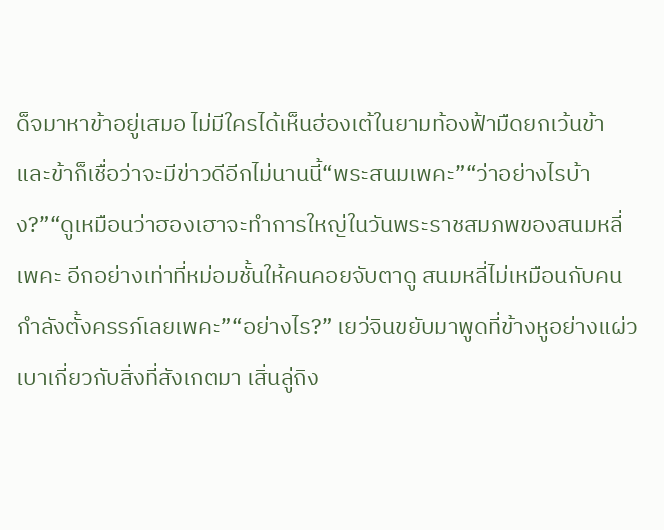ด็จมาหาข้าอยู่เสมอ ไม่มีใครได้เห็นฮ่องเต้ในยามท้องฟ้ามืดยกเว้นข้า และข้าก็เชื่อว่าจะมีข่าวดีอีกไม่นานนี้“พระสนมเพคะ”“ว่าอย่างไรบ้าง?”“ดูเหมือนว่าฮองเฮาจะทำการใหญ่ในวันพระราชสมภพของสนมหลี่เพคะ อีกอย่างเท่าที่หม่อมชั้นให้คนคอยจับตาดู สนมหลี่ไม่เหมือนกับคนกำลังตั้งครรภ์เลยเพคะ”“อย่างไร?” เยว่จินขยับมาพูดที่ข้างหูอย่างแผ่วเบาเกี่ยวกับสิ่งที่สังเกตมา เสิ่นลู่ถิง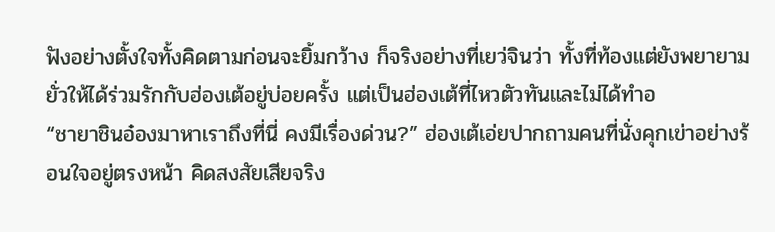ฟังอย่างตั้งใจทั้งคิดตามก่อนจะยิ้มกว้าง ก็จริงอย่างที่เยว่จินว่า ทั้งที่ท้องแต่ยังพยายามยั่วให้ได้ร่วมรักกับฮ่องเต้อยู่บ่อยครั้ง แต่เป็นฮ่องเต้ที่ไหวตัวทันและไม่ได้ทำอ
“ชายาชินอ๋องมาหาเราถึงที่นี่ คงมีเรื่องด่วน?” ฮ่องเต้เอ่ยปากถามคนที่นั่งคุกเข่าอย่างร้อนใจอยู่ตรงหน้า คิดสงสัยเสียจริง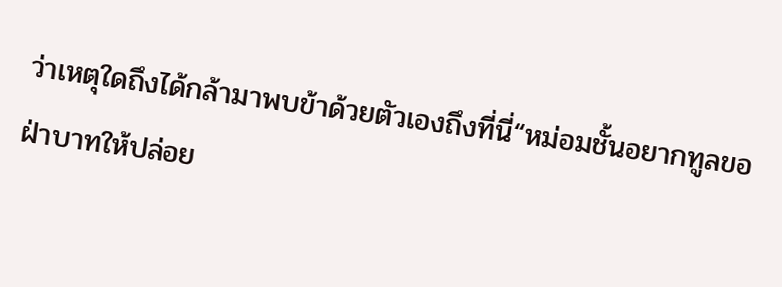ว่าเหตุใดถึงได้กล้ามาพบข้าด้วยตัวเองถึงที่นี่“หม่อมชั้นอยากทูลขอฝ่าบาทให้ปล่อย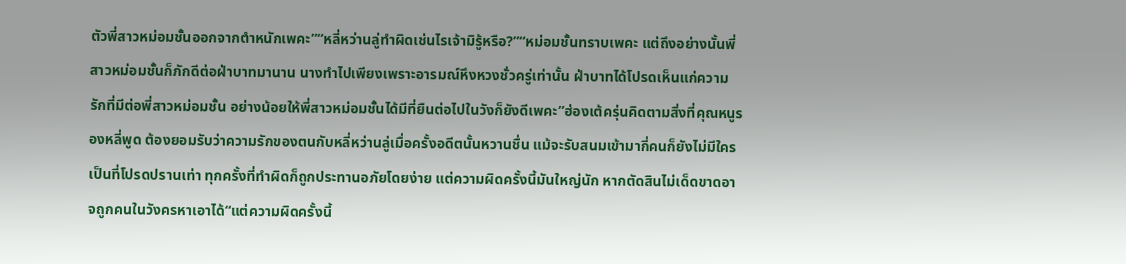ตัวพี่สาวหม่อมชั้นออกจากตำหนักเพคะ”“หลี่หว่านลู่ทำผิดเช่นไรเจ้ามิรู้หรือ?”“หม่อมชั้นทราบเพคะ แต่ถึงอย่างนั้นพี่สาวหม่อมชั้นก็ภักดีต่อฝ่าบาทมานาน นางทำไปเพียงเพราะอารมณ์หึงหวงชั่วครู่เท่านั้น ฝ่าบาทได้โปรดเห็นแก่ความรักที่มีต่อพี่สาวหม่อมชั้น อย่างน้อยให้พี่สาวหม่อมชั้นได้มีที่ยืนต่อไปในวังก็ยังดีเพคะ”ฮ่องเต้ครุ่นคิดตามสิ่งที่คุณหนูรองหลี่พูด ต้องยอมรับว่าความรักของตนกับหลี่หว่านลู่เมื่อครั้งอดีตนั้นหวานชื่น แม้จะรับสนมเข้ามากี่คนก็ยังไม่มีใครเป็นที่โปรดปรานเท่า ทุกครั้งที่ทำผิดก็ถูกประทานอภัยโดยง่าย แต่ความผิดครั้งนี้มันใหญ่นัก หากตัดสินไม่เด็ดขาดอาจถูกคนในวังครหาเอาได้“แต่ความผิดครั้งนี้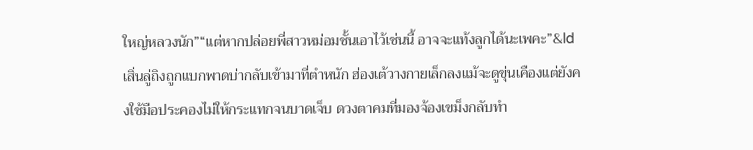ใหญ่หลวงนัก”“แต่หากปล่อยพี่สาวหม่อมชั้นเอาไว้เช่นนี้ อาจจะแท้งลูกได้นะเพคะ”&ld
เสิ่นลู่ถิงถูกแบกพาดบ่ากลับเข้ามาที่ตำหนัก ฮ่องเต้วางกายเล็กลงแม้จะดูขุ่นเคืองแต่ยังคงใช้มือประคองไม่ให้กระแทกจนบาดเจ็บ ดวงตาคมที่มองจ้องเขม็งกลับทำ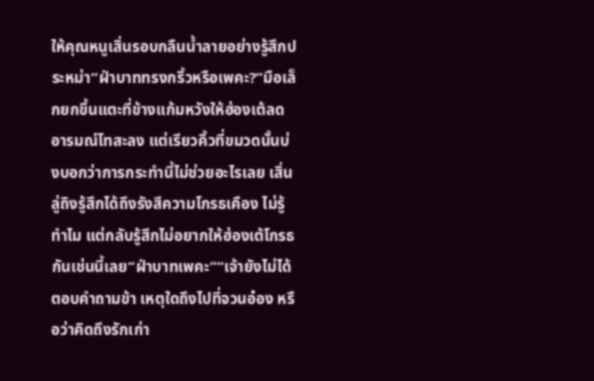ให้คุณหนูเสิ่นรอบกลืนน้ำลายอย่างรู้สึกประหม่า“ฝ่าบาททรงกริ้วหรือเพคะ?”มือเล็กยกขึ้นแตะที่ข้างแก้มหวังให้ฮ่องเต้ลดอารมณ์โทสะลง แต่เรียวคิ้วที่ขมวดนั้นบ่งบอกว่าการกระทำนี้ไม่ช่วยอะไรเลย เสิ่นลู่ถิงรู้สึกได้ถึงรังสีความโกรธเคือง ไม่รู้ทำไม แต่กลับรู้สึกไม่อยากให้ฮ่องเต้โกรธกันเช่นนี้เลย“ฝ่าบาทเพคะ”“เจ้ายังไม่ได้ตอบคำถามข้า เหตุใดถึงไปที่จวนอ๋อง หรือว่าคิดถึงรักเก่า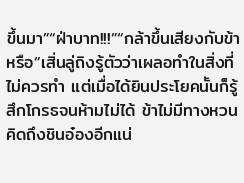ขึ้นมา”“ฝ่าบาท!!!”“กล้าขึ้นเสียงกับข้าหรือ”เสิ่นลู่ถิงรู้ตัวว่าเผลอทำในสิ่งที่ไม่ควรทำ แต่เมื่อได้ยินประโยคนั้นก็รู้สึกโกรธจนห้ามไม่ได้ ข้าไม่มีทางหวนคิดถึงชินอ๋องอีกแน่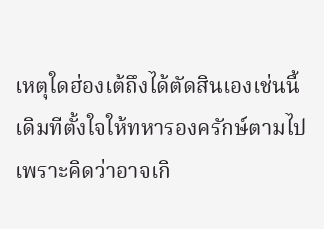เหตุใดฮ่องเต้ถึงได้ตัดสินเองเช่นนี้ เดิมทีตั้งใจให้ทหารองครักษ์ตามไปเพราะคิดว่าอาจเกิ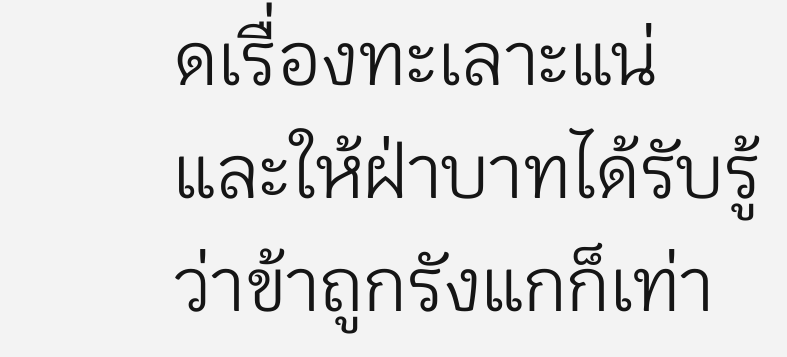ดเรื่องทะเลาะแน่ และให้ฝ่าบาทได้รับรู้ว่าข้าถูกรังแกก็เท่า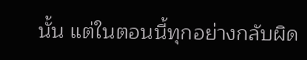นั้น แต่ในตอนนี้ทุกอย่างกลับผิด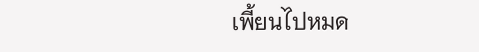เพี้ยนไปหมด